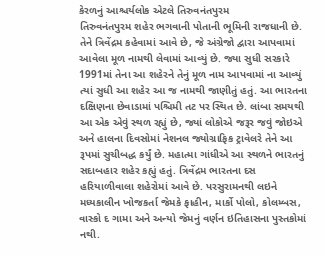કેરળનું આશ્ચર્યલોક એટલે તિરુવનંતપુરમ
તિરુવનંતપુરમ શહેર ભગવાની પોતાની ભૂમિની રાજધાની છે. તેને ત્રિવેંદ્રમ કહેવામાં આવે છે, જે અંગ્રેજો દ્વારા આપવામાં આવેલા મૂળ નામથી લેવામાં આવ્યું છે. જ્યા સુધી સરકારે 1991માં તેના આ શહેરને તેનું મૂળ નામ આપવામાં ના આવ્યું ત્યાં સુધી આ શહેર આ જ નામથી જાણીતું હતું. આ ભારતના દક્ષિણના છેવાડામાં પશ્ચિમી તટ પર સ્થિત છે. લાંબા સમયથી આ એક એવું સ્થળ રહ્યું છે, જ્યાં લોકોએ જરૂર જવું જોઇએ અને હાલના દિવસોમાં નેશનલ જ્યોગ્રાફિક ટ્રાવેલરે તેને આ રૂપમાં સુચીબદ્ધ કર્યું છે. મહાત્મા ગાંધીએ આ સ્થળને ભારતનું સદાબહાર શહેર કહ્યું હતું. ત્રિવેંદ્રમ ભારતના દસ હરિયાળીવાલા શહેરોમાં આવે છે. પરસુરામનથી લઇને મધ્યકાલીન ખોજકર્તા જેમકે ફાહીન, માર્કો પોલો, કોલમ્બસ, વાસ્કો દ ગામા અને અન્યો જેમનું વર્ણન ઇતિહાસના પુસ્તકોમાં નથી.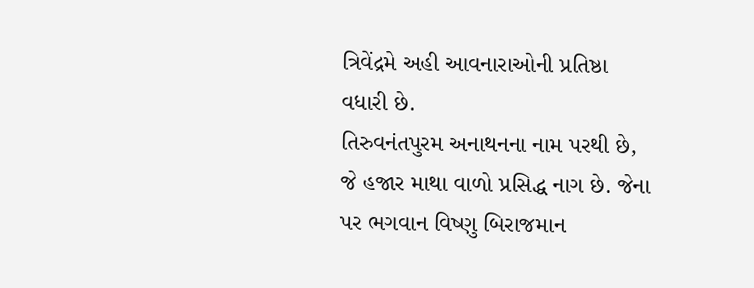ત્રિવેંદ્રમે અહી આવનારાઓની પ્રતિષ્ઠા વધારી છે.
તિરુવનંતપુરમ અનાથનના નામ પરથી છે, જે હજાર માથા વાળો પ્રસિદ્ધ નાગ છે. જેના પર ભગવાન વિષ્ણુ બિરાજમાન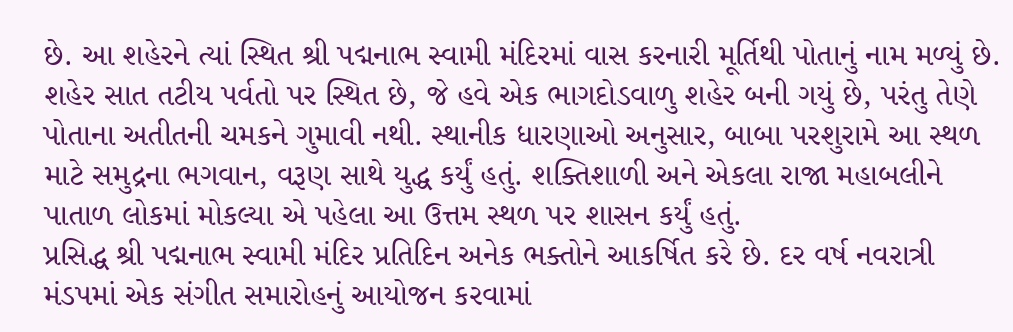છે. આ શહેરને ત્યાં સ્થિત શ્રી પદ્મનાભ સ્વામી મંદિરમાં વાસ કરનારી મૂર્તિથી પોતાનું નામ મળ્યું છે. શહેર સાત તટીય પર્વતો પર સ્થિત છે, જે હવે એક ભાગદોડવાળુ શહેર બની ગયું છે, પરંતુ તેણે પોતાના અતીતની ચમકને ગુમાવી નથી. સ્થાનીક ધારણાઓ અનુસાર, બાબા પરશુરામે આ સ્થળ માટે સમુદ્રના ભગવાન, વરૂણ સાથે યુદ્ધ કર્યું હતું. શક્તિશાળી અને એકલા રાજા મહાબલીને પાતાળ લોકમાં મોકલ્યા એ પહેલા આ ઉત્તમ સ્થળ પર શાસન કર્યું હતું.
પ્રસિદ્ધ શ્રી પદ્મનાભ સ્વામી મંદિર પ્રતિદિન અનેક ભક્તોને આકર્ષિત કરે છે. દર વર્ષ નવરાત્રી મંડપમાં એક સંગીત સમારોહનું આયોજન કરવામાં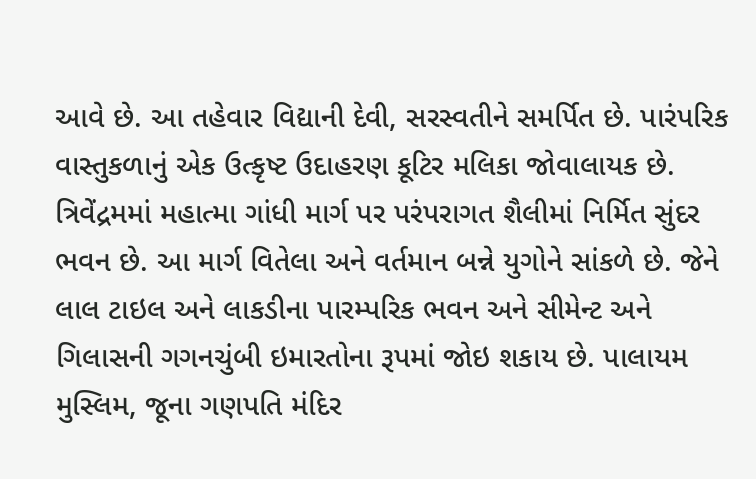આવે છે. આ તહેવાર વિદ્યાની દેવી, સરસ્વતીને સમર્પિત છે. પારંપરિક વાસ્તુકળાનું એક ઉત્કૃષ્ટ ઉદાહરણ કૂટિર મલિકા જોવાલાયક છે. ત્રિવેંદ્રમમાં મહાત્મા ગાંધી માર્ગ પર પરંપરાગત શૈલીમાં નિર્મિત સુંદર ભવન છે. આ માર્ગ વિતેલા અને વર્તમાન બન્ને યુગોને સાંકળે છે. જેને લાલ ટાઇલ અને લાકડીના પારમ્પરિક ભવન અને સીમેન્ટ અને ગિલાસની ગગનચુંબી ઇમારતોના રૂપમાં જોઇ શકાય છે. પાલાયમ મુસ્લિમ, જૂના ગણપતિ મંદિર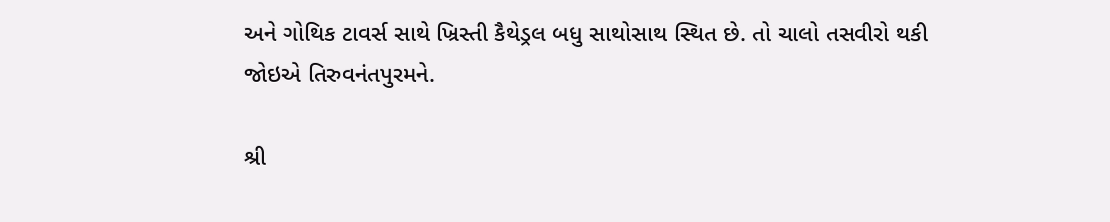અને ગોથિક ટાવર્સ સાથે ખ્રિસ્તી કૈથેડ્રલ બધુ સાથોસાથ સ્થિત છે. તો ચાલો તસવીરો થકી જોઇએ તિરુવનંતપુરમને.

શ્રી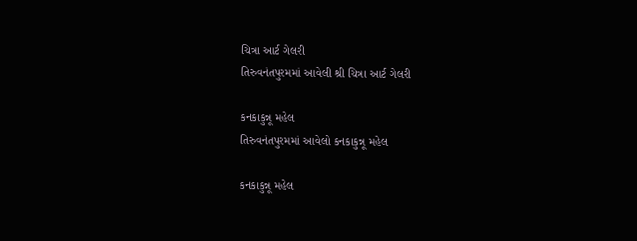ચિત્રા આર્ટ ગેલરી
તિરુવનંતપુરમમાં આવેલી શ્રી ચિત્રા આર્ટ ગેલરી

કનકાકુન્નૂ મહેલ
તિરુવનંતપુરમમાં આવેલો કનકાકુન્નૂ મહેલ

કનકાકુન્નૂ મહેલ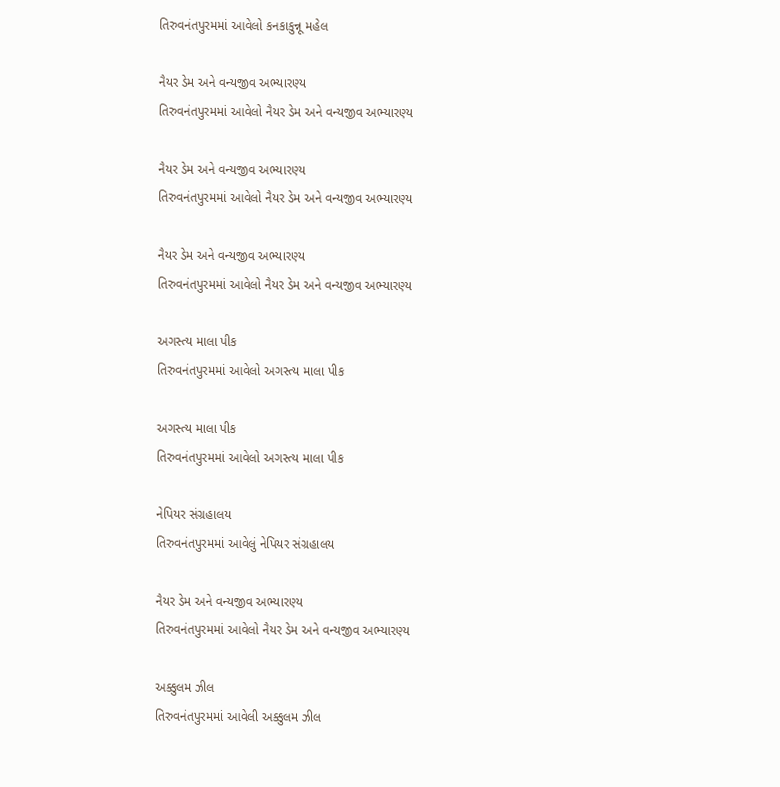તિરુવનંતપુરમમાં આવેલો કનકાકુન્નૂ મહેલ

નૈયર ડેમ અને વન્યજીવ અભ્યારણ્ય
તિરુવનંતપુરમમાં આવેલો નૈયર ડેમ અને વન્યજીવ અભ્યારણ્ય

નૈયર ડેમ અને વન્યજીવ અભ્યારણ્ય
તિરુવનંતપુરમમાં આવેલો નૈયર ડેમ અને વન્યજીવ અભ્યારણ્ય

નૈયર ડેમ અને વન્યજીવ અભ્યારણ્ય
તિરુવનંતપુરમમાં આવેલો નૈયર ડેમ અને વન્યજીવ અભ્યારણ્ય

અગસ્ત્ય માલા પીક
તિરુવનંતપુરમમાં આવેલો અગસ્ત્ય માલા પીક

અગસ્ત્ય માલા પીક
તિરુવનંતપુરમમાં આવેલો અગસ્ત્ય માલા પીક

નેપિયર સંગ્રહાલય
તિરુવનંતપુરમમાં આવેલું નેપિયર સંગ્રહાલય

નૈયર ડેમ અને વન્યજીવ અભ્યારણ્ય
તિરુવનંતપુરમમાં આવેલો નૈયર ડેમ અને વન્યજીવ અભ્યારણ્ય

અક્કુલમ ઝીલ
તિરુવનંતપુરમમાં આવેલી અક્કુલમ ઝીલ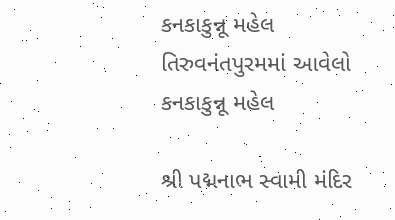કનકાકુન્નૂ મહેલ
તિરુવનંતપુરમમાં આવેલો કનકાકુન્નૂ મહેલ

શ્રી પદ્મનાભ સ્વામી મંદિર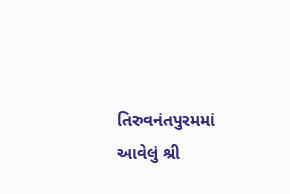તિરુવનંતપુરમમાં આવેલું શ્રી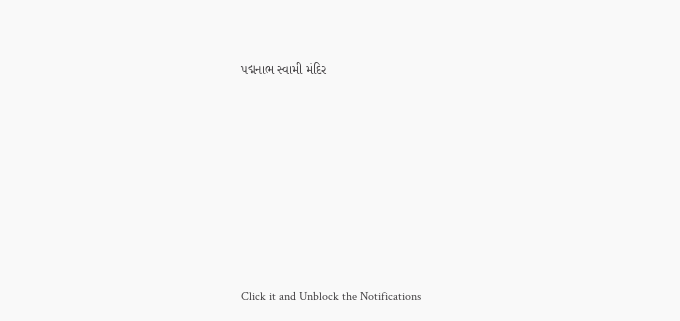પદ્મનાભ સ્વામી મંદિર












Click it and Unblock the Notifications